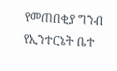የመጠበቂያ ግንብ የኢንተርኔት ቤተ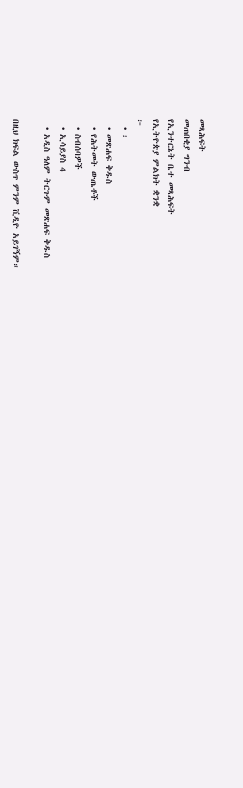መጻሕፍት
መጠበቂያ ግንብ
የኢንተርኔት ቤተ መጻሕፍት
የኢትዮጵያ ምልክት ቋንቋ
፦
  • ፡
  • መጽሐፍ ቅዱስ
  • የሕትመት ውጤቶች
  • ስብሰባዎች
  • ኢሳይያስ 4
  • አዲስ ዓለም ትርጉም መጽሐፍ ቅዱስ

በዚህ ክፍል ውስጥ ምንም ቪዲዮ አይገኝም።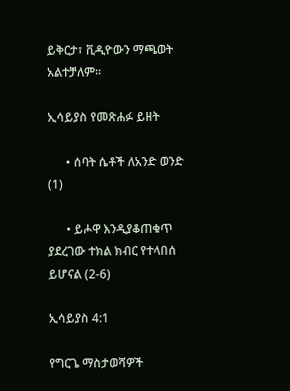ይቅርታ፣ ቪዲዮውን ማጫወት አልተቻለም።

ኢሳይያስ የመጽሐፉ ይዘት

      • ሰባት ሴቶች ለአንድ ወንድ (1)

      • ይሖዋ እንዲያቆጠቁጥ ያደረገው ተክል ክብር የተላበሰ ይሆናል (2-6)

ኢሳይያስ 4:1

የግርጌ ማስታወሻዎች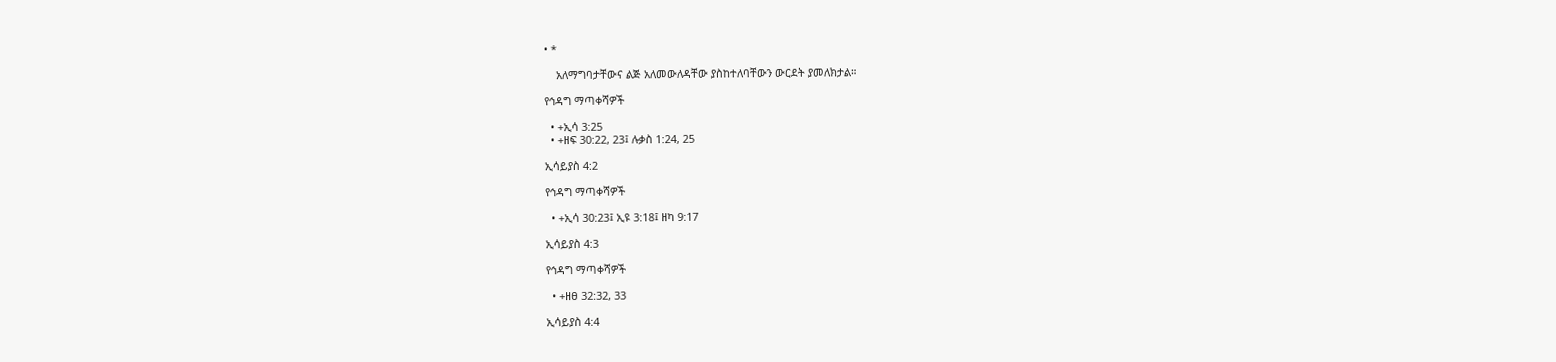• *

    አለማግባታቸውና ልጅ አለመውለዳቸው ያስከተለባቸውን ውርደት ያመለክታል።

የኅዳግ ማጣቀሻዎች

  • +ኢሳ 3:25
  • +ዘፍ 30:22, 23፤ ሉቃስ 1:24, 25

ኢሳይያስ 4:2

የኅዳግ ማጣቀሻዎች

  • +ኢሳ 30:23፤ ኢዩ 3:18፤ ዘካ 9:17

ኢሳይያስ 4:3

የኅዳግ ማጣቀሻዎች

  • +ዘፀ 32:32, 33

ኢሳይያስ 4:4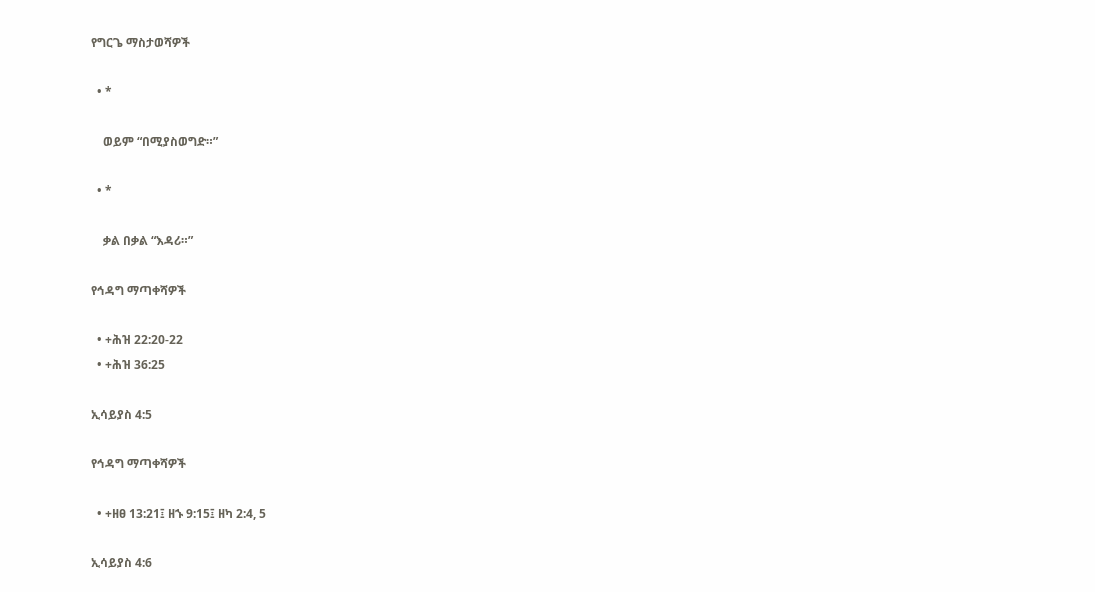የግርጌ ማስታወሻዎች

  • *

    ወይም “በሚያስወግድ።”

  • *

    ቃል በቃል “እዳሪ።”

የኅዳግ ማጣቀሻዎች

  • +ሕዝ 22:20-22
  • +ሕዝ 36:25

ኢሳይያስ 4:5

የኅዳግ ማጣቀሻዎች

  • +ዘፀ 13:21፤ ዘኁ 9:15፤ ዘካ 2:4, 5

ኢሳይያስ 4:6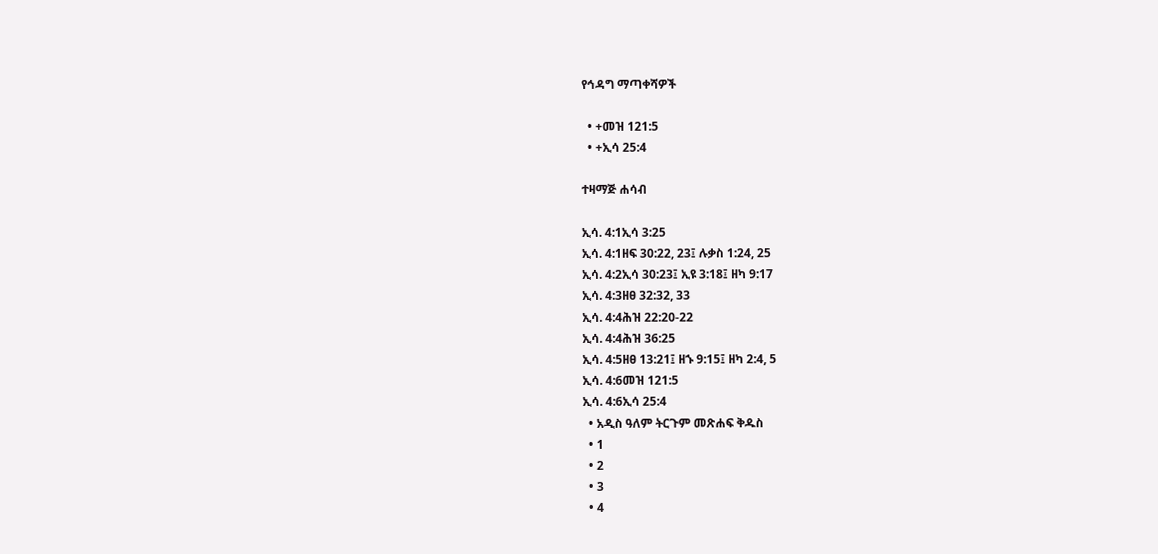የኅዳግ ማጣቀሻዎች

  • +መዝ 121:5
  • +ኢሳ 25:4

ተዛማጅ ሐሳብ

ኢሳ. 4:1ኢሳ 3:25
ኢሳ. 4:1ዘፍ 30:22, 23፤ ሉቃስ 1:24, 25
ኢሳ. 4:2ኢሳ 30:23፤ ኢዩ 3:18፤ ዘካ 9:17
ኢሳ. 4:3ዘፀ 32:32, 33
ኢሳ. 4:4ሕዝ 22:20-22
ኢሳ. 4:4ሕዝ 36:25
ኢሳ. 4:5ዘፀ 13:21፤ ዘኁ 9:15፤ ዘካ 2:4, 5
ኢሳ. 4:6መዝ 121:5
ኢሳ. 4:6ኢሳ 25:4
  • አዲስ ዓለም ትርጉም መጽሐፍ ቅዱስ
  • 1
  • 2
  • 3
  • 4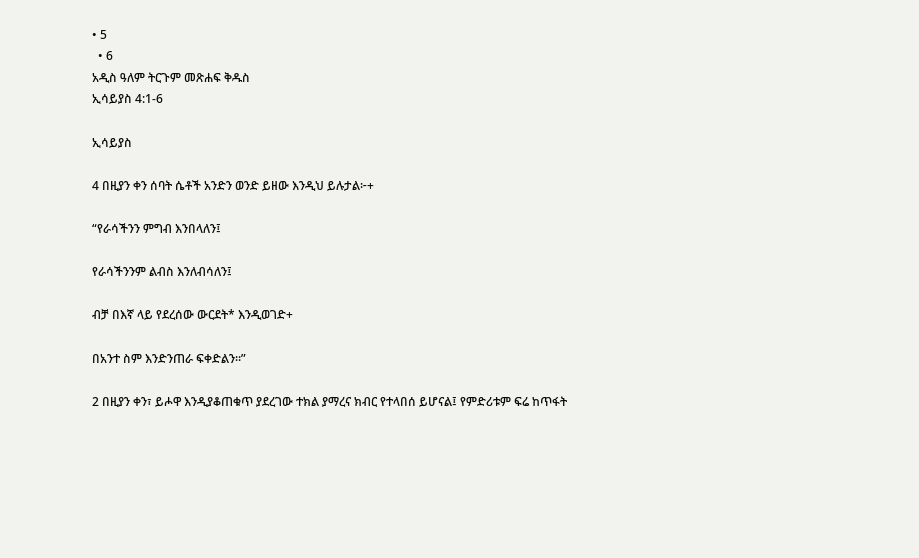• 5
  • 6
አዲስ ዓለም ትርጉም መጽሐፍ ቅዱስ
ኢሳይያስ 4:1-6

ኢሳይያስ

4 በዚያን ቀን ሰባት ሴቶች አንድን ወንድ ይዘው እንዲህ ይሉታል፦+

“የራሳችንን ምግብ እንበላለን፤

የራሳችንንም ልብስ እንለብሳለን፤

ብቻ በእኛ ላይ የደረሰው ውርደት* እንዲወገድ+

በአንተ ስም እንድንጠራ ፍቀድልን።”

2 በዚያን ቀን፣ ይሖዋ እንዲያቆጠቁጥ ያደረገው ተክል ያማረና ክብር የተላበሰ ይሆናል፤ የምድሪቱም ፍሬ ከጥፋት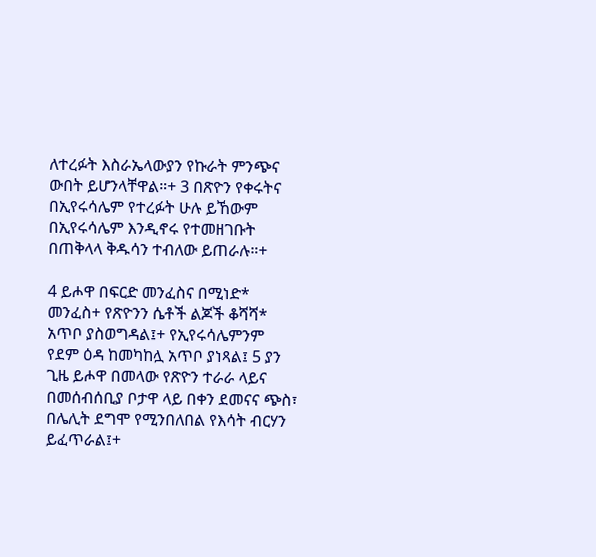ለተረፉት እስራኤላውያን የኩራት ምንጭና ውበት ይሆንላቸዋል።+ 3 በጽዮን የቀሩትና በኢየሩሳሌም የተረፉት ሁሉ ይኸውም በኢየሩሳሌም እንዲኖሩ የተመዘገቡት በጠቅላላ ቅዱሳን ተብለው ይጠራሉ።+

4 ይሖዋ በፍርድ መንፈስና በሚነድ* መንፈስ+ የጽዮንን ሴቶች ልጆች ቆሻሻ* አጥቦ ያስወግዳል፤+ የኢየሩሳሌምንም የደም ዕዳ ከመካከሏ አጥቦ ያነጻል፤ 5 ያን ጊዜ ይሖዋ በመላው የጽዮን ተራራ ላይና በመሰብሰቢያ ቦታዋ ላይ በቀን ደመናና ጭስ፣ በሌሊት ደግሞ የሚንበለበል የእሳት ብርሃን ይፈጥራል፤+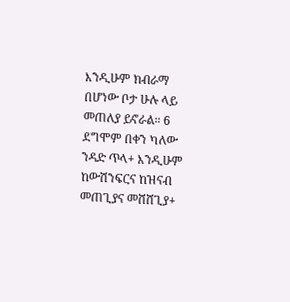እንዲሁም ክብራማ በሆነው ቦታ ሁሉ ላይ መጠለያ ይኖራል። 6 ደግሞም በቀን ካለው ንዳድ ጥላ+ እንዲሁም ከውሽንፍርና ከዝናብ መጠጊያና መሸሸጊያ+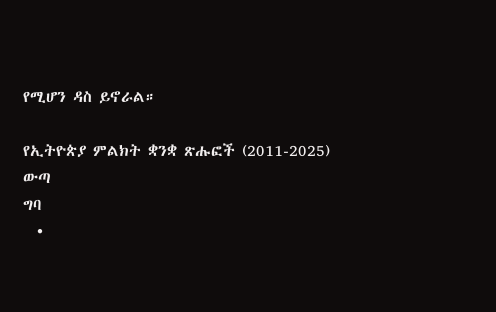የሚሆን ዳስ ይኖራል።

የኢትዮጵያ ምልክት ቋንቋ ጽሑፎች (2011-2025)
ውጣ
ግባ
  •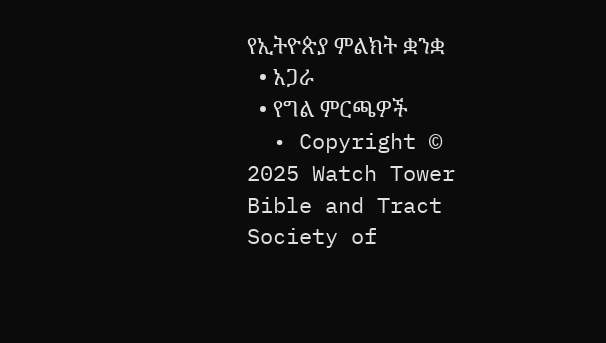የኢትዮጵያ ምልክት ቋንቋ
  • አጋራ
  • የግል ምርጫዎች
  • Copyright © 2025 Watch Tower Bible and Tract Society of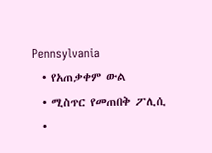Pennsylvania
  • የአጠቃቀም ውል
  • ሚስጥር የመጠበቅ ፖሊሲ
  •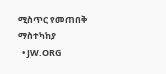ሚስጥር የመጠበቅ ማስተካከያ
  • JW.ORG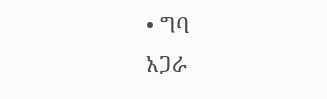• ግባ
አጋራ